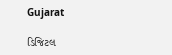Gujarat

ડિજિટલ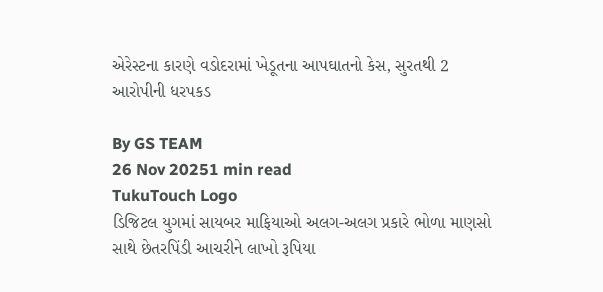એરેસ્ટના કારણે વડોદરામાં ખેડૂતના આપઘાતનો કેસ, સુરતથી 2 આરોપીની ધરપકડ

By GS TEAM
26 Nov 20251 min read
TukuTouch Logo
ડિજિટલ યુગમાં સાયબર માફિયાઓ અલગ-અલગ પ્રકારે ભોળા માણસો સાથે છેતરપિંડી આચરીને લાખો રૂપિયા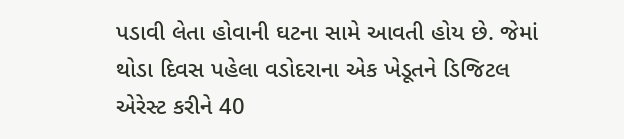પડાવી લેતા હોવાની ઘટના સામે આવતી હોય છે. જેમાં થોડા દિવસ પહેલા વડોદરાના એક ખેડૂતને ડિજિટલ એરેસ્ટ કરીને 40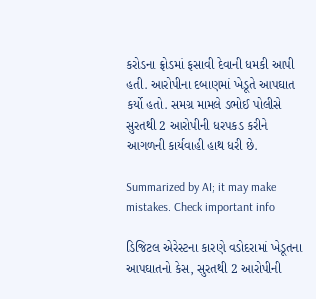કરોડના ફ્રોડમાં ફસાવી દેવાની ધમકી આપી હતી. આરોપીના દબાણમાં ખેડૂતે આપઘાત કર્યો હતો. સમગ્ર મામલે ડભોઈ પોલીસે સુરતથી 2 આરોપીની ધરપકડ કરીને આગળની કાર્યવાહી હાથ ધરી છે.

Summarized by AI; it may make mistakes. Check important info

ડિજિટલ એરેસ્ટના કારણે વડોદરામાં ખેડૂતના આપઘાતનો કેસ, સુરતથી 2 આરોપીની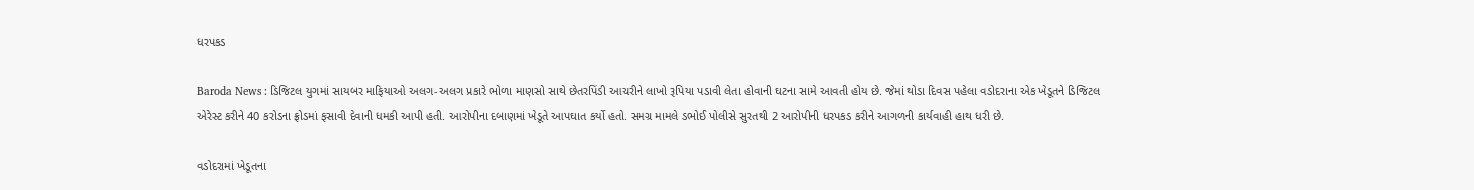ધરપકડ

Baroda News : ડિજિટલ યુગમાં સાયબર માફિયાઓ અલગ-અલગ પ્રકારે ભોળા માણસો સાથે છેતરપિંડી આચરીને લાખો રૂપિયા પડાવી લેતા હોવાની ઘટના સામે આવતી હોય છે. જેમાં થોડા દિવસ પહેલા વડોદરાના એક ખેડૂતને ડિજિટલ એરેસ્ટ કરીને 40 કરોડના ફ્રોડમાં ફસાવી દેવાની ધમકી આપી હતી. આરોપીના દબાણમાં ખેડૂતે આપઘાત કર્યો હતો. સમગ્ર મામલે ડભોઈ પોલીસે સુરતથી 2 આરોપીની ધરપકડ કરીને આગળની કાર્યવાહી હાથ ધરી છે.

વડોદરામાં ખેડૂતના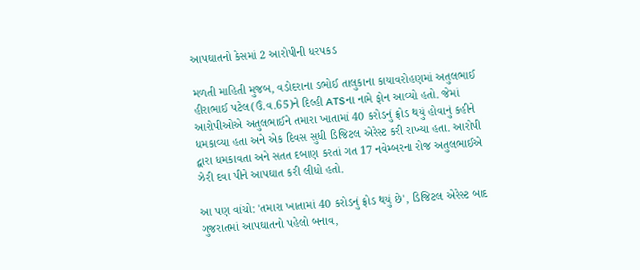આપઘાતનો કેસમાં 2 આરોપીની ધરપકડ

મળતી માહિતી મુજબ, વડોદરાના ડભોઈ તાલુકાના કાયાવરોહણમાં અતુલભાઈ હીરાભાઈ પટેલ(ઉં.વ.65)ને દિલ્હી ATSના નામે ફોન આવ્યો હતો. જેમાં આરોપીઓએ અતુલભાઈને તમારા ખાતામાં 40 કરોડનું ફ્રોડ થયું હોવાનું કહીને ધમકાવ્યા હતા અને એક દિવસ સુધી ડિજિટલ એરેસ્ટ કરી રાખ્યા હતા. આરોપી દ્વારા ધમકાવતા અને સતત દબાણ કરતાં ગત 17 નવેમ્બરના રોજ અતુલભાઈએ ઝેરી દવા પીને આપઘાત કરી લીધો હતો.

આ પણ વાંચો: 'તમારા ખાતામાં 40 કરોડનું ફ્રોડ થયું છે', ડિજિટલ એરેસ્ટ બાદ ગુજરાતમાં આપઘાતનો પહેલો બનાવ,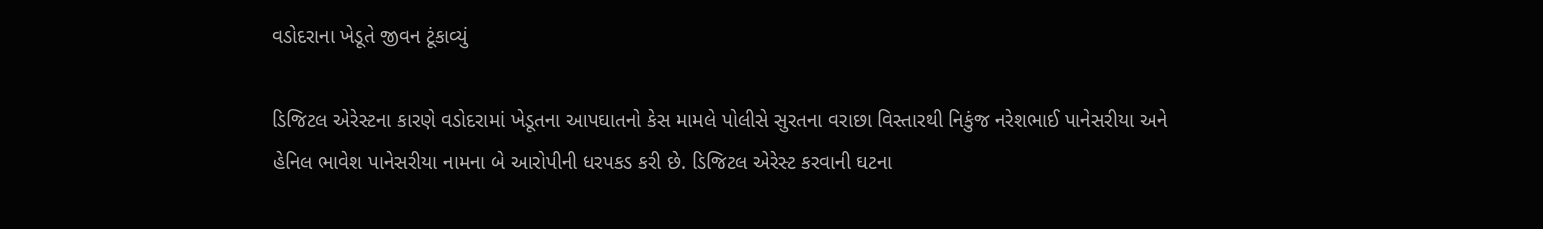વડોદરાના ખેડૂતે જીવન ટૂંકાવ્યું

ડિજિટલ એરેસ્ટના કારણે વડોદરામાં ખેડૂતના આપઘાતનો કેસ મામલે પોલીસે સુરતના વરાછા વિસ્તારથી નિકુંજ નરેશભાઈ પાનેસરીયા અને હેનિલ ભાવેશ પાનેસરીયા નામના બે આરોપીની ધરપકડ કરી છે. ડિજિટલ એરેસ્ટ કરવાની ઘટના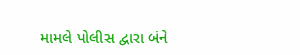મામલે પોલીસ દ્વારા બંને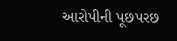આરોપીની પૂછપરછ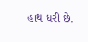હાથ ધરી છે.